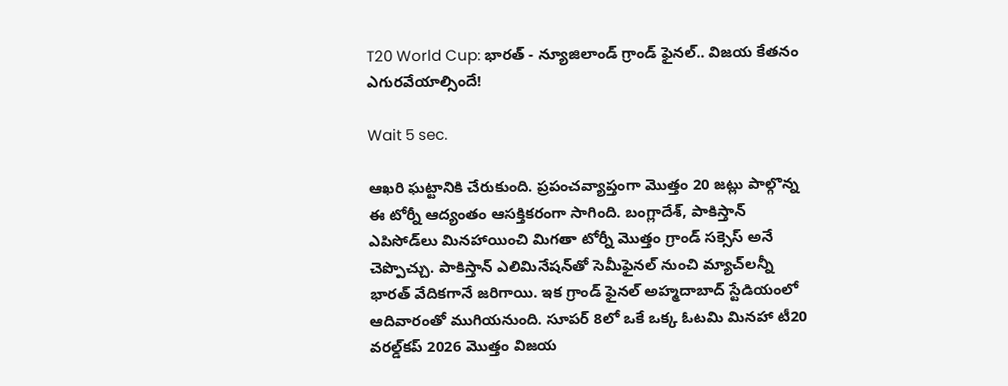T20 World Cup: భారత్ - న్యూజిలాండ్ గ్రాండ్ ఫైనల్.. విజయ కేతనం ఎగురవేయాల్సిందే!

Wait 5 sec.

ఆఖరి ఘట్టానికి చేరుకుంది. ప్రపంచవ్యాప్తంగా మొత్తం 20 జట్లు పాల్గొన్న ఈ టోర్నీ ఆద్యంతం ఆసక్తికరంగా సాగింది. బంగ్లాదేశ్, పాకిస్తాన్ ఎపిసోడ్‌లు మినహాయించి మిగతా టోర్నీ మొత్తం గ్రాండ్ సక్సెస్ అనే చెప్పొచ్చు. పాకిస్తాన్ ఎలిమినేషన్‌తో సెమీఫైనల్ నుంచి మ్యాచ్‌లన్నీ భారత్ వేదికగానే జరిగాయి. ఇక గ్రాండ్ ఫైనల్ అహ్మదాబాద్ స్టేడియంలో ఆదివారంతో ముగియనుంది. సూపర్ 8లో ఒకే ఒక్క ఓటమి మినహా టీ20 వరల్డ్‌కప్ 2026 మొత్తం విజయ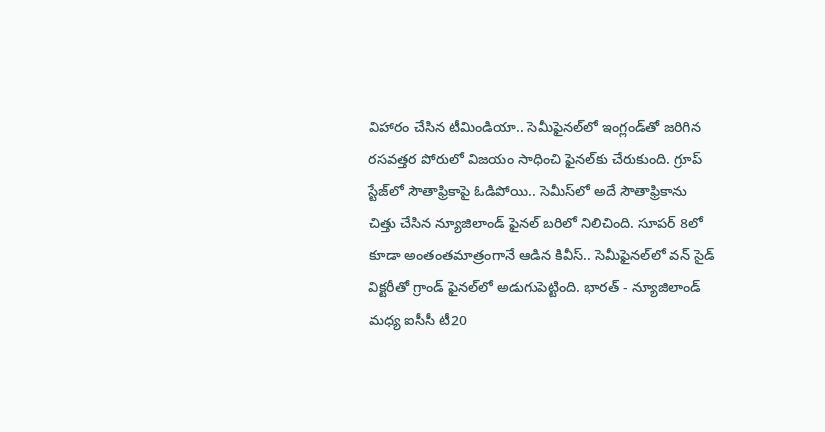విహారం చేసిన టీమిండియా.. సెమీఫైనల్‌లో ఇంగ్లండ్‌తో జరిగిన రసవత్తర పోరులో విజయం సాధించి ఫైనల్‌కు చేరుకుంది. గ్రూప్ స్టేజ్‌లో సౌతాఫ్రికాపై ఓడిపోయి.. సెమీస్‌లో అదే సౌతాఫ్రికాను చిత్తు చేసిన న్యూజిలాండ్ ఫైనల్‌ బరిలో నిలిచింది. సూపర్ 8లో కూడా అంతంతమాత్రంగానే ఆడిన కివీస్.. సెమీఫైనల్‌లో వన్ సైడ్ విక్టరీతో గ్రాండ్ ఫైనల్‌లో అడుగుపెట్టింది. భారత్ - న్యూజిలాండ్ మధ్య ఐసీసీ టీ20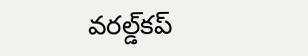వరల్డ్‌కప్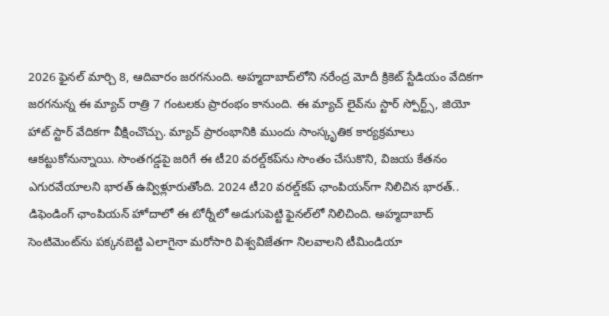2026 ఫైనల్ మార్చి 8, ఆదివారం జరగనుంది. అహ్మదాబాద్‌లోని నరేంద్ర మోదీ క్రికెట్ స్టేడియం వేదికగా జరగనున్న ఈ మ్యాచ్ రాత్రి 7 గంటలకు ప్రారంభం కానుంది. ఈ మ్యాచ్ లైవ్‌ను స్టార్ స్పోర్ట్స్, జియో హాట్ స్టార్ వేదికగా వీక్షించొచ్చు. మ్యాచ్ ప్రారంభానికి ముందు సాంస్కృతిక కార్యక్రమాలు ఆకట్టుకోనున్నాయి. సొంతగడ్డపై జరిగే ఈ టీ20 వరల్డ్‌కప్‌ను సొంతం చేసుకొని, విజయ కేతనం ఎగురవేయాలని భారత్ ఉవ్విళ్లూరుతోంది. 2024 టీ20 వరల్డ్‌కప్ ఛాంపియన్‌గా నిలిచిన భారత్.. డిఫెండింగ్ ఛాంపియన్ హోదాలో ఈ టోర్నీలో అడుగుపెట్టి ఫైనల్‌లో నిలిచింది. అహ్మదాబాద్ సెంటిమెంట్‌ను పక్కనబెట్టి ఎలాగైనా మరోసారి విశ్వవిజేతగా నిలవాలని టీమిండియా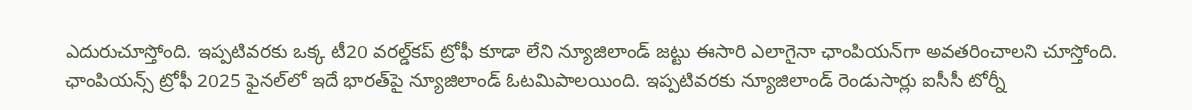ఎదురుచూస్తోంది. ఇప్పటివరకు ఒక్క టీ20 వరల్డ్‌కప్ ట్రోఫీ కూడా లేని న్యూజిలాండ్ జట్టు ఈసారి ఎలాగైనా ఛాంపియన్‌గా అవతరించాలని చూస్తోంది. ఛాంపియన్స్ ట్రోఫీ 2025 ఫైనల్‌లో ఇదే భారత్‌పై న్యూజిలాండ్ ఓటమిపాలయింది. ఇప్పటివరకు న్యూజిలాండ్ రెండుసార్లు ఐసీసీ టోర్నీ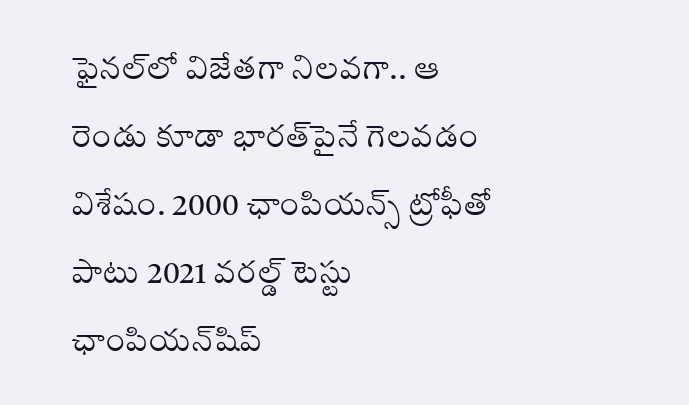ఫైనల్‌లో విజేతగా నిలవగా.. ఆ రెండు కూడా భారత్‌పైనే గెలవడం విశేషం. 2000 ఛాంపియన్స్ ట్రోఫీతో పాటు 2021 వరల్డ్ టెస్టు ఛాంపియన్‌షిప్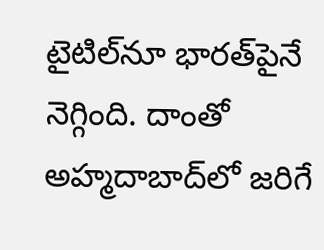టైటిల్‌నూ భారత్‌పైనే నెగ్గింది. దాంతో అహ్మదాబాద్‌లో జరిగే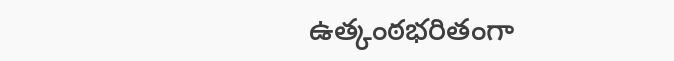ఉత్కంఠభరితంగా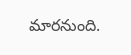మారనుంది.